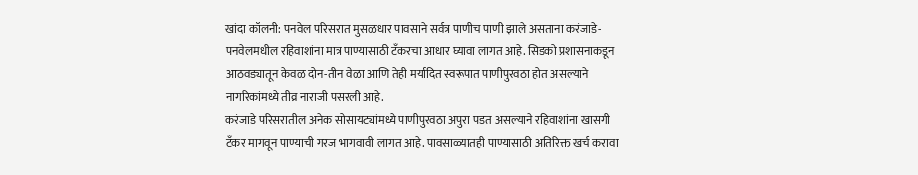खांदा कॉलनी: पनवेल परिसरात मुसळधार पावसाने सर्वत्र पाणीच पाणी झाले असताना करंजाडे-पनवेलमधील रहिवाशांना मात्र पाण्यासाठी टँकरचा आधार घ्यावा लागत आहे. सिडको प्रशासनाकडून आठवड्यातून केवळ दोन-तीन वेळा आणि तेही मर्यादित स्वरूपात पाणीपुरवठा होत असल्याने नागरिकांमध्ये तीव्र नाराजी पसरली आहे.
करंजाडे परिसरातील अनेक सोसायट्यांमध्ये पाणीपुरवठा अपुरा पडत असल्याने रहिवाशांना खासगी टँकर मागवून पाण्याची गरज भागवावी लागत आहे. पावसाळ्यातही पाण्यासाठी अतिरिक्त खर्च करावा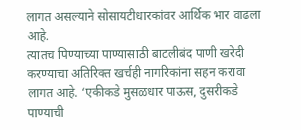लागत असल्याने सोसायटीधारकांवर आर्थिक भार वाढला आहे.
त्यातच पिण्याच्या पाण्यासाठी बाटलीबंद पाणी खरेदी करण्याचा अतिरिक्त खर्चही नागरिकांना सहन करावा लागत आहे. ‘एकीकडे मुसळधार पाऊस, दुसरीकडे पाण्याची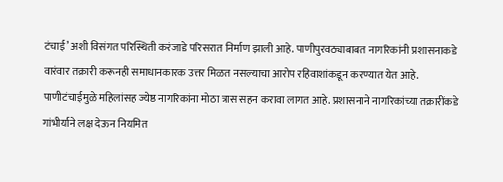टंचाई’ अशी विसंगत परिस्थिती करंजाडे परिसरात निर्माण झाली आहे. पाणीपुरवठ्याबाबत नागरिकांनी प्रशासनाकडे वारंवार तक्रारी करूनही समाधानकारक उत्तर मिळत नसल्याचा आरोप रहिवाशांकडून करण्यात येत आहे.
पाणीटंचाईमुळे महिलांसह ज्येष्ठ नागरिकांना मोठा त्रास सहन करावा लागत आहे. प्रशासनाने नागरिकांच्या तक्रारींकडे गांभीर्याने लक्ष देऊन नियमित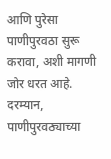आणि पुरेसा पाणीपुरवठा सुरू करावा, अशी मागणी जोर धरत आहे. दरम्यान, पाणीपुरवठ्याच्या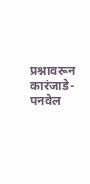प्रश्नावरून कारंजाडे-पनवेल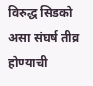विरुद्ध सिडको असा संघर्ष तीव्र होण्याची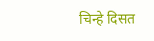चिन्हे दिसत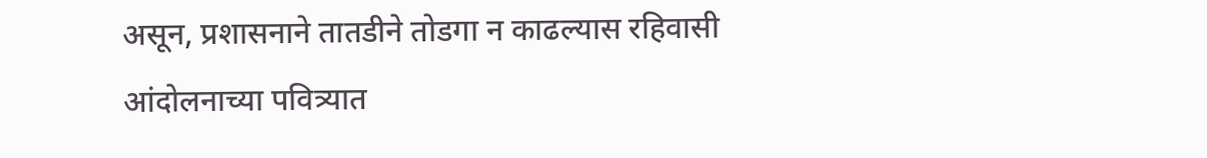असून, प्रशासनाने तातडीने तोडगा न काढल्यास रहिवासी आंदोलनाच्या पवित्र्यात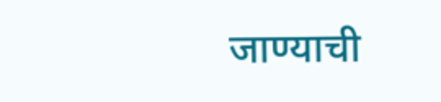जाण्याची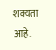शक्यता आहे.